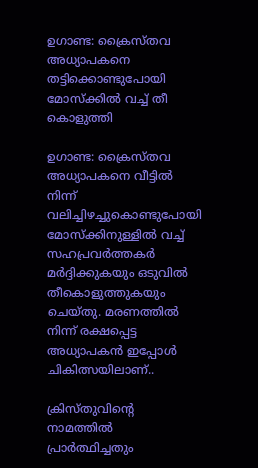ഉഗാണ്ട: ക്രൈസ്തവ അധ്യാപകനെ തട്ടിക്കൊണ്ടുപോയി മോസ്ക്കില്‍ വച്ച് തീ കൊളുത്തി

ഉഗാണ്ട: ക്രൈസ്തവ അധ്യാപകനെ വീട്ടില്‍ നിന്ന് വലിച്ചിഴച്ചുകൊണ്ടുപോയി മോസ്‌ക്കിനുള്ളില്‍ വച്ച് സഹപ്രവര്‍ത്തകര്‍ മര്‍ദ്ദിക്കുകയും ഒടുവില്‍ തീകൊളുത്തുകയും ചെയ്തു. മരണത്തില്‍ നിന്ന് രക്ഷപ്പെട്ട അധ്യാപകന്‍ ഇപ്പോള്‍ ചികിത്സയിലാണ്..

ക്രിസ്തുവിന്റെ നാമത്തില്‍ പ്രാര്‍ത്ഥിച്ചതും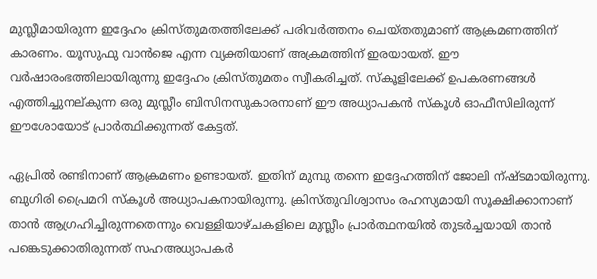മുസ്ലീമായിരുന്ന ഇദ്ദേഹം ക്രിസ്തുമതത്തിലേക്ക് പരിവര്‍ത്തനം ചെയ്തതുമാണ് ആക്രമണത്തിന് കാരണം. യൂസുഫു വാന്‍ജെ എന്ന വ്യക്തിയാണ് അക്രമത്തിന് ഇരയായത്. ഈ വര്‍ഷാരംഭത്തിലായിരുന്നു ഇദ്ദേഹം ക്രിസ്തുമതം സ്വീകരിച്ചത്. സ്‌കൂളിലേക്ക് ഉപകരണങ്ങള്‍ എത്തിച്ചുനല്കുന്ന ഒരു മുസ്ലീം ബിസിനസുകാരനാണ് ഈ അധ്യാപകന്‍ സ്‌കൂള്‍ ഓഫീസിലിരുന്ന് ഈശോയോട് പ്രാര്‍ത്ഥിക്കുന്നത് കേട്ടത്.

ഏപ്രില്‍ രണ്ടിനാണ് ആക്രമണം ഉണ്ടായത്. ഇതിന് മുമ്പു തന്നെ ഇദ്ദേഹത്തിന് ജോലി ന്ഷ്ടമായിരുന്നു. ബുഗിരി പ്രൈമറി സ്‌കൂള്‍ അധ്യാപകനായിരുന്നു. ക്രിസ്തുവിശ്വാസം രഹസ്യമായി സൂക്ഷിക്കാനാണ് താന്‍ ആഗ്രഹിച്ചിരുന്നതെന്നും വെള്ളിയാഴ്ചകളിലെ മുസ്ലീം പ്രാര്‍ത്ഥനയില്‍ തുടര്‍ച്ചയായി താന്‍ പങ്കെടുക്കാതിരുന്നത് സഹഅധ്യാപകര്‍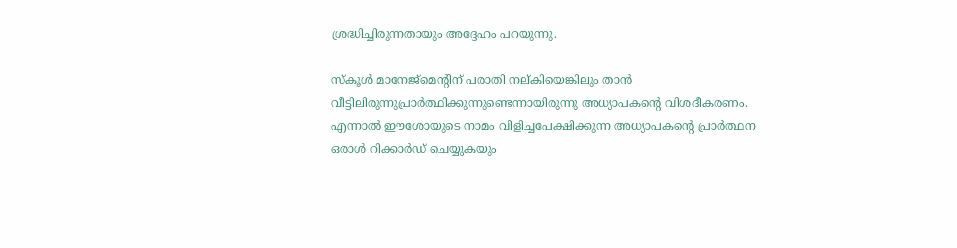ശ്രദ്ധിച്ചിരുന്നതായും അദ്ദേഹം പറയുന്നു.

സ്‌കൂള്‍ മാനേജ്‌മെന്റിന് പരാതി നല്കിയെങ്കിലും താന്‍ വീട്ടിലിരുന്നുപ്രാര്‍ത്ഥിക്കുന്നുണ്ടെന്നായിരുന്നു അധ്യാപകന്റെ വിശദീകരണം. എന്നാല്‍ ഈശോയുടെ നാമം വിളിച്ചപേക്ഷിക്കുന്ന അധ്യാപകന്റെ പ്രാര്‍ത്ഥന ഒരാള്‍ റിക്കാര്‍ഡ് ചെയ്യുകയും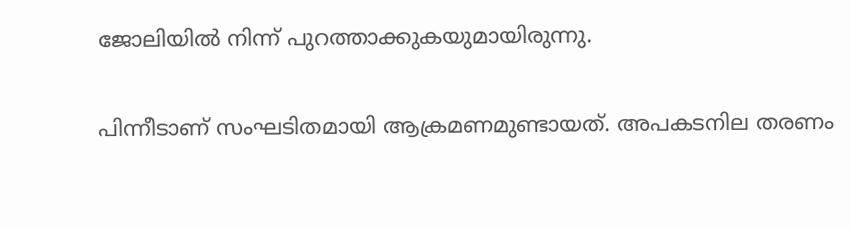ജോലിയില്‍ നിന്ന് പുറത്താക്കുകയുമായിരുന്നു.

പിന്നീടാണ് സംഘടിതമായി ആക്രമണമുണ്ടായത്. അപകടനില തരണം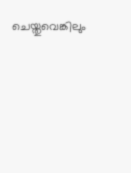ചെയ്തുവെങ്കിലും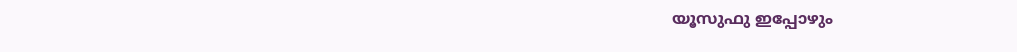യൂസുഫു ഇപ്പോഴും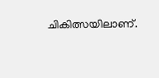ചികിത്സയിലാണ്.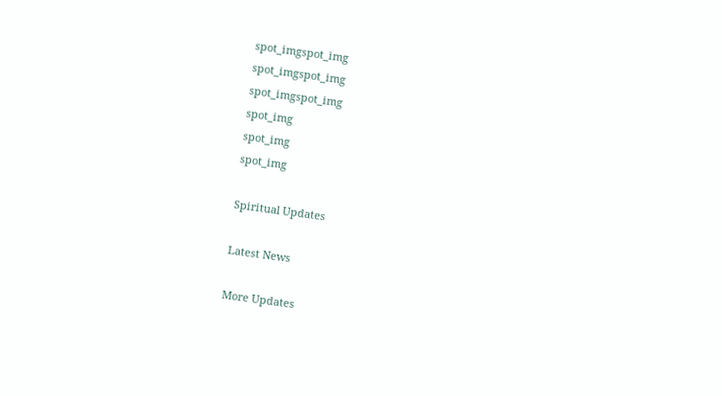spot_imgspot_img
spot_imgspot_img
spot_imgspot_img
spot_img
spot_img
spot_img

Spiritual Updates

Latest News

More Updates